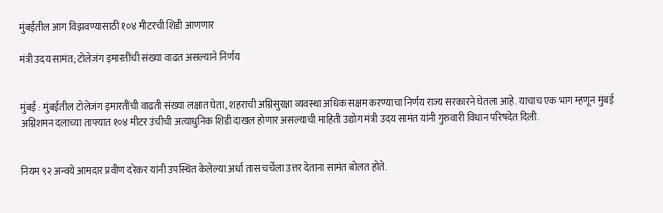मुंबईतील आग विझवण्यासाठी १०४ मीटरची शिडी आणणार

मंत्री उदय सामंत; टोलेजंग इमारतींची संख्या वाढत असल्याने निर्णय


मुंबई : मुंबईतील टोलेजंग इमारतींची वाढती संख्या लक्षात घेता, शहराची अग्निसुरक्षा व्यवस्था अधिक सक्षम करण्याचा निर्णय राज्य सरकारने घेतला आहे. याचाच एक भाग म्हणून मुंबई अग्निशमन दलाच्या ताफ्यात १०४ मीटर उंचीची अत्याधुनिक शिडी दाखल होणार असल्याची माहिती उद्योग मंत्री उदय सामंत यांनी गुरुवारी विधान परिषदेत दिली.


नियम ९२ अन्वये आमदार प्रवीण दरेकर यांनी उपस्थित केलेल्या अर्धा तास चर्चेला उत्तर देताना सामंत बोलत होते.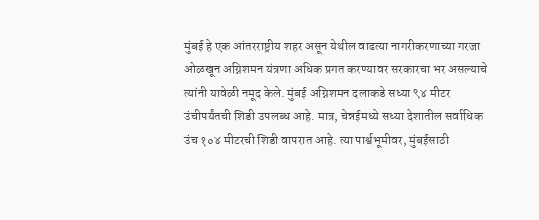मुंबई हे एक आंतरराष्ट्रीय शहर असून येथील वाढत्या नागरीकरणाच्या गरजा ओळखून अग्निशमन यंत्रणा अधिक प्रगत करण्यावर सरकारचा भर असल्याचे त्यांनी यावेळी नमूद केले. मुंबई अग्निशमन दलाकडे सध्या ९४ मीटर उंचीपर्यंतची शिडी उपलब्ध आहे. मात्र, चेन्नईमध्ये सध्या देशातील सर्वाधिक उंच १०४ मीटरची शिडी वापरात आहे. त्या पार्श्वभूमीवर, मुंबईसाठी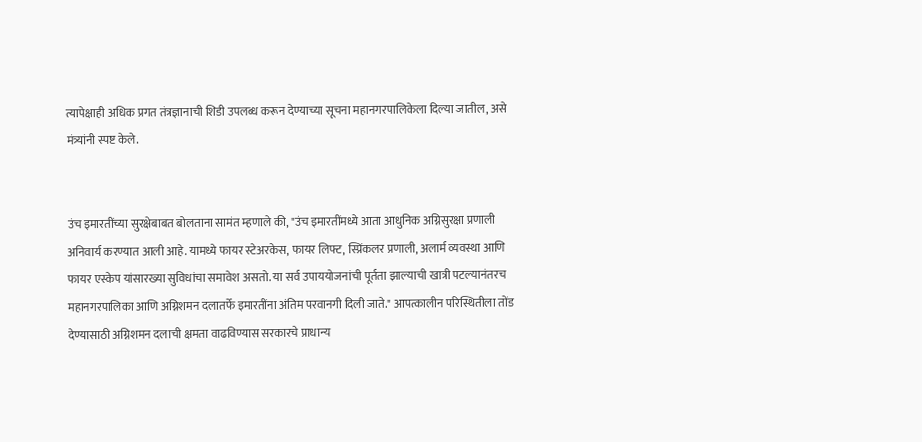त्यापेक्षाही अधिक प्रगत तंत्रज्ञानाची शिडी उपलब्ध करून देण्याच्या सूचना महानगरपालिकेला दिल्या जातील, असे मंत्र्यांनी स्पष्ट केले.


उंच इमारतींच्या सुरक्षेबाबत बोलताना सामंत म्हणाले की, "उंच इमारतींमध्ये आता आधुनिक अग्निसुरक्षा प्रणाली अनिवार्य करण्यात आली आहे. यामध्ये फायर स्टेअरकेस, फायर लिफ्ट, स्प्रिंकलर प्रणाली, अलार्म व्यवस्था आणि फायर एस्केप यांसारख्या सुविधांचा समावेश असतो. या सर्व उपाययोजनांची पूर्तता झाल्याची खात्री पटल्यानंतरच महानगरपालिका आणि अग्निशमन दलातर्फे इमारतींना अंतिम परवानगी दिली जाते." आपत्कालीन परिस्थितीला तोंड देण्यासाठी अग्निशमन दलाची क्षमता वाढविण्यास सरकारचे प्राधान्य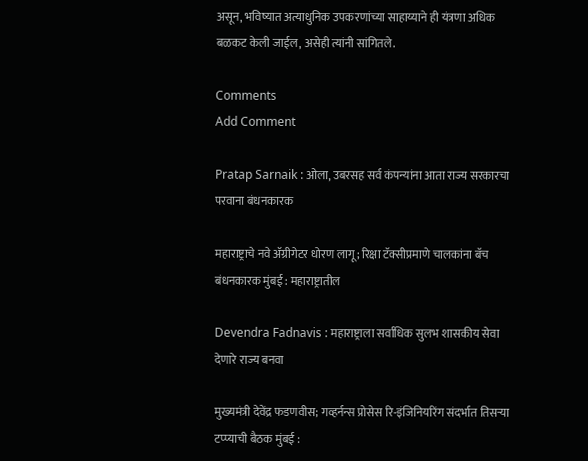असून, भविष्यात अत्याधुनिक उपकरणांच्या साहाय्याने ही यंत्रणा अधिक बळकट केली जाईल, असेही त्यांनी सांगितले.

Comments
Add Comment

Pratap Sarnaik : ओला, उबरसह सर्व कंपन्यांना आता राज्य सरकारचा परवाना बंधनकारक

महाराष्ट्राचे नवे ॲग्रीगेटर धोरण लागू; रिक्षा टॅक्सीप्रमाणे चालकांना बॅच बंधनकारक मुंबई : महाराष्ट्रातील

Devendra Fadnavis : महाराष्ट्राला सर्वाधिक सुलभ शासकीय सेवा देणारे राज्य बनवा

मुख्यमंत्री देवेंद्र फडणवीस; गव्हर्नन्स प्रोसेस रि-इंजिनियरिंग संदर्भात तिसऱ्या टप्प्याची बैठक मुंबई :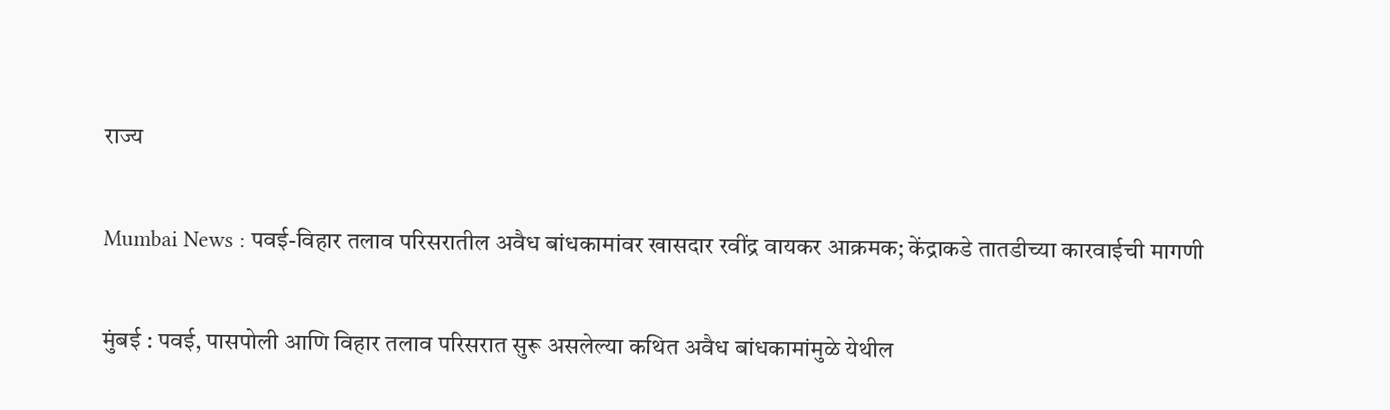राज्य

Mumbai News : पवई-विहार तलाव परिसरातील अवैध बांधकामांवर खासदार रवींद्र वायकर आक्रमक; केंद्राकडे तातडीच्या कारवाईची मागणी

मुंबई : पवई, पासपोली आणि विहार तलाव परिसरात सुरू असलेल्या कथित अवैध बांधकामांमुळे येथील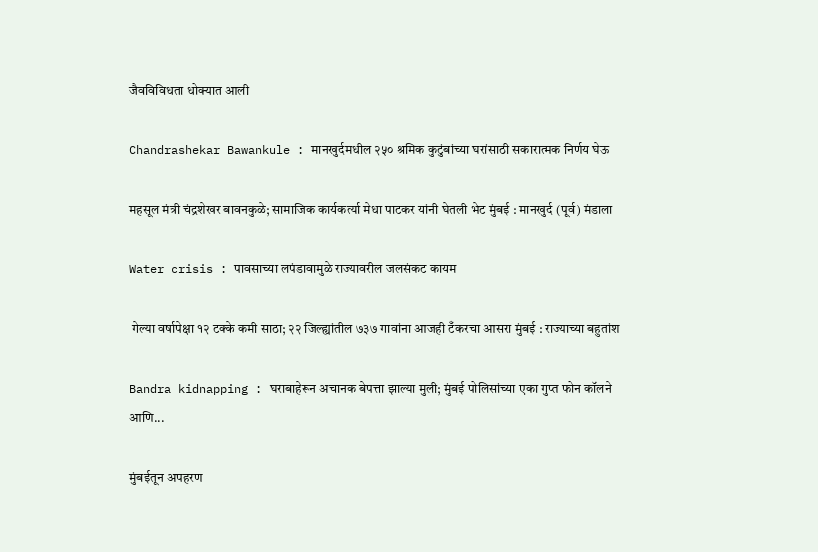जैवविविधता धोक्यात आली

Chandrashekar Bawankule : मानखुर्दमधील २५० श्रमिक कुटुंबांच्या घरांसाठी सकारात्मक निर्णय घेऊ

महसूल मंत्री चंद्रशेखर बावनकुळे; सामाजिक कार्यकर्त्या मेधा पाटकर यांनी घेतली भेट मुंबई : मानखुर्द (पूर्व) मंडाला

Water crisis : पावसाच्या लपंडावामुळे राज्यावरील जलसंकट कायम

 गेल्या वर्षापेक्षा १२ टक्के कमी साठा; २२ जिल्ह्यांतील ७३७ गावांना आजही टँकरचा आसरा मुंबई : राज्याच्या बहुतांश

Bandra kidnapping : घराबाहेरून अचानक बेपत्ता झाल्या मुली; मुंबई पोलिसांच्या एका गुप्त फोन कॉलने आणि...

मुंबईतून अपहरण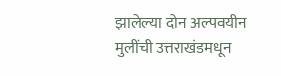झालेल्या दोन अल्पवयीन मुलींची उत्तराखंडमधून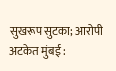सुखरूप सुटका; आरोपी अटकेत मुंबई :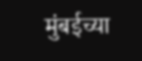मुंबईच्या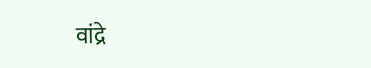वांद्रे